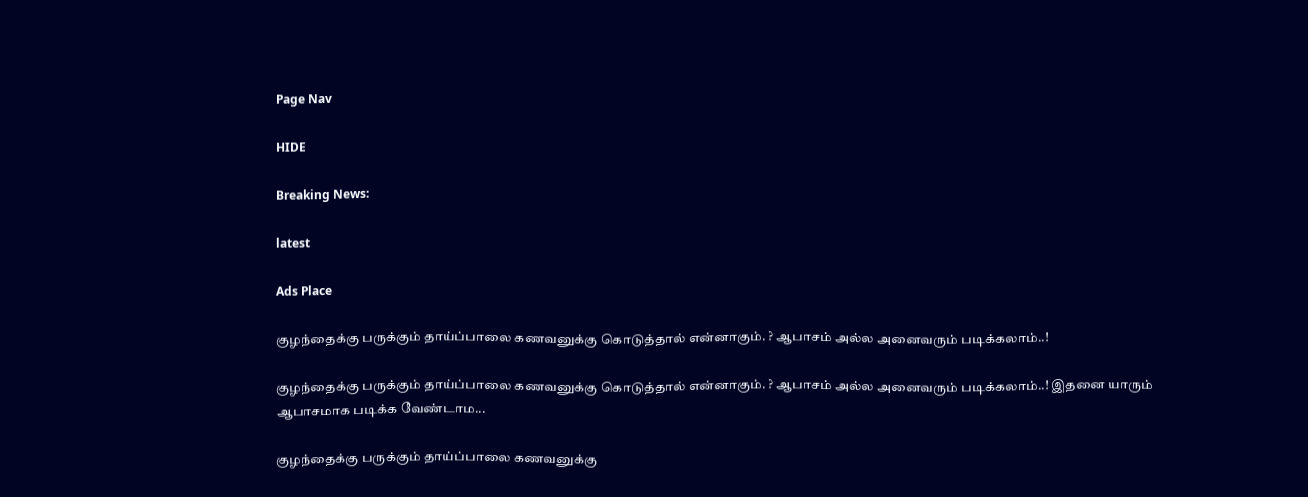Page Nav

HIDE

Breaking News:

latest

Ads Place

குழந்தைக்கு பருக்கும் தாய்ப்பாலை கணவனுக்கு கொடுத்தால் என்னாகும். ? ஆபாசம் அல்ல அனைவரும் படிக்கலாம்..!

குழந்தைக்கு பருக்கும் தாய்ப்பாலை கணவனுக்கு கொடுத்தால் என்னாகும். ? ஆபாசம் அல்ல அனைவரும் படிக்கலாம்..! இதனை யாரும் ஆபாசமாக படிக்க வேண்டாம...

குழந்தைக்கு பருக்கும் தாய்ப்பாலை கணவனுக்கு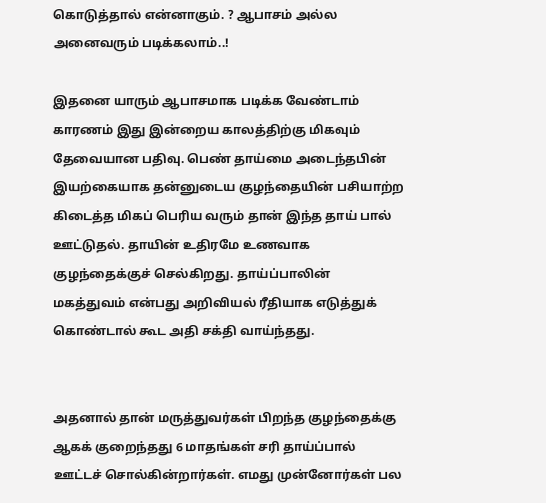கொடுத்தால் என்னாகும். ? ஆபாசம் அல்ல அனைவரும் படிக்கலாம்..!

இதனை யாரும் ஆபாசமாக படிக்க வேண்டாம் காரணம் இது இன்றைய காலத்திற்கு மிகவும் தேவையான பதிவு. பெண் தாய்மை அடைந்தபின் இயற்கையாக தன்னுடைய குழந்தையின் பசியாற்ற கிடைத்த மிகப் பெரிய வரும் தான் இந்த தாய் பால் ஊட்டுதல். தாயின் உதிரமே உணவாக குழந்தைக்குச் செல்கிறது. தாய்ப்பாலின் மகத்துவம் என்பது அறிவியல் ரீதியாக எடுத்துக் கொண்டால் கூட அதி சக்தி வாய்ந்தது.


அதனால் தான் மருத்துவர்கள் பிறந்த குழந்தைக்கு ஆகக் குறைந்தது 6 மாதங்கள் சரி தாய்ப்பால் ஊட்டச் சொல்கின்றார்கள். எமது முன்னோர்கள் பல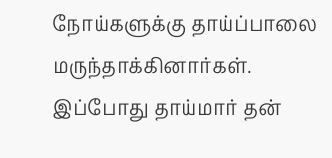நோய்களுக்கு தாய்ப்பாலை மருந்தாக்கினார்கள். இப்போது தாய்மார் தன்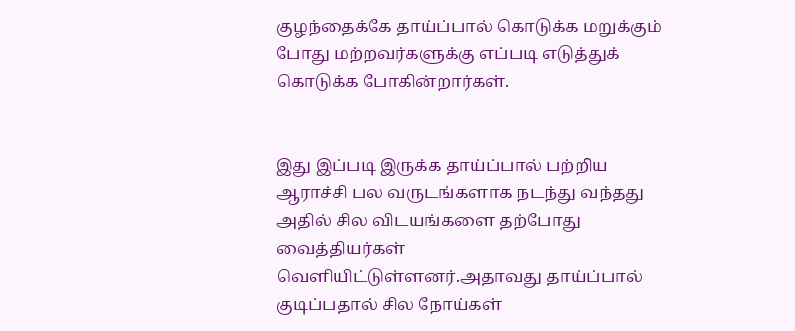குழந்தைக்கே தாய்ப்பால் கொடுக்க மறுக்கும் போது மற்றவர்களுக்கு எப்படி எடுத்துக் கொடுக்க போகின்றார்கள்.


இது இப்படி இருக்க தாய்ப்பால் பற்றிய ஆராச்சி பல வருடங்களாக நடந்து வந்தது அதில் சில விடயங்களை தற்போது வைத்தியர்கள் வெளியிட்டுள்ளனர்.அதாவது தாய்ப்பால் குடிப்பதால் சில நோய்கள்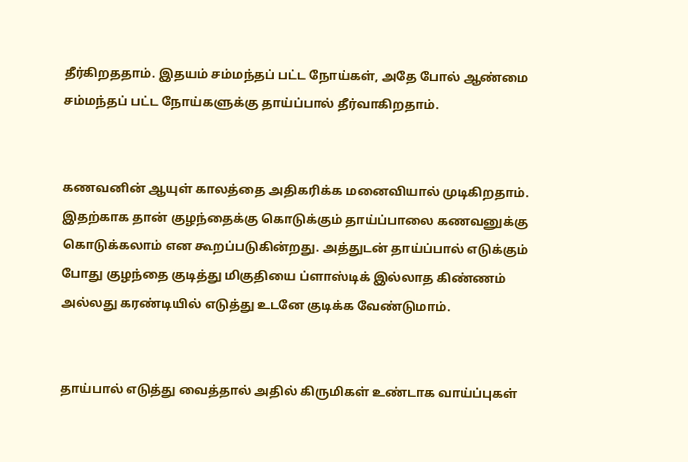தீர்கிறததாம். இதயம் சம்மந்தப் பட்ட நோய்கள், அதே போல் ஆண்மை சம்மந்தப் பட்ட நோய்களுக்கு தாய்ப்பால் தீர்வாகிறதாம்.


கணவனின் ஆயுள் காலத்தை அதிகரிக்க மனைவியால் முடிகிறதாம். இதற்காக தான் குழந்தைக்கு கொடுக்கும் தாய்ப்பாலை கணவனுக்கு கொடுக்கலாம் என கூறப்படுகின்றது. அத்துடன் தாய்ப்பால் எடுக்கும் போது குழந்தை குடித்து மிகுதியை ப்ளாஸ்டிக் இல்லாத கிண்ணம் அல்லது கரண்டியில் எடுத்து உடனே குடிக்க வேண்டுமாம்.


தாய்பால் எடுத்து வைத்தால் அதில் கிருமிகள் உண்டாக வாய்ப்புகள்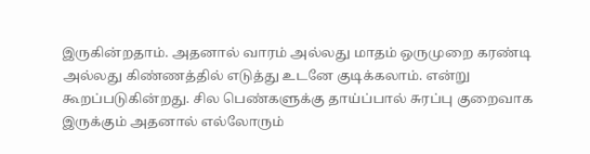இருகின்றதாம். அதனால் வாரம் அல்லது மாதம் ஒருமுறை கரண்டி அல்லது கிண்ணத்தில் எடுத்து உடனே குடிக்கலாம். என்று கூறப்படுகின்றது. சில பெண்களுக்கு தாய்ப்பால் சுரப்பு குறைவாக இருக்கும் அதனால் எல்லோரும்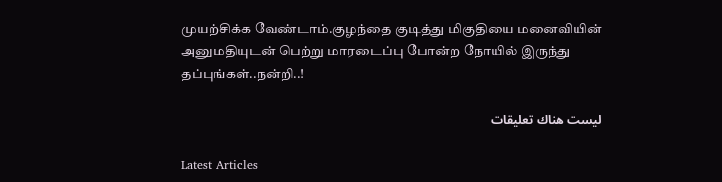முயற்சிக்க வேண்டாம்.குழந்தை குடித்து மிகுதியை மனைவியின் அனுமதியுடன் பெற்று மாரடைப்பு போன்ற நோயில் இருந்து தப்புங்கள்..நன்றி..!

ليست هناك تعليقات

Latest Articles